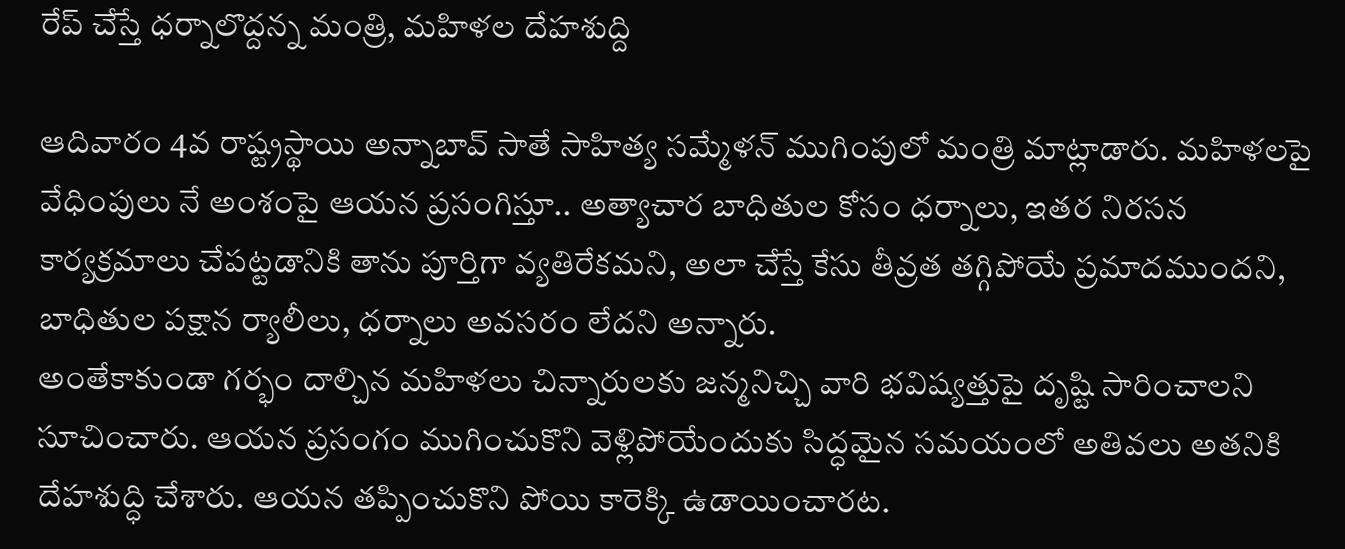రేప్ చేస్తే ధర్నాలొద్దన్న మంత్రి, మహిళల దేహశుద్ది

ఆదివారం 4వ రాష్ట్రస్థాయి అన్నాబావ్ సాతే సాహిత్య సమ్మేళన్ ముగింపులో మంత్రి మాట్లాడారు. మహిళలపై వేధింపులు నే అంశంపై ఆయన ప్రసంగిస్తూ.. అత్యాచార బాధితుల కోసం ధర్నాలు, ఇతర నిరసన కార్యక్రమాలు చేపట్టడానికి తాను పూర్తిగా వ్యతిరేకమని, అలా చేస్తే కేసు తీవ్రత తగ్గిపోయే ప్రమాదముందని, బాధితుల పక్షాన ర్యాలీలు, ధర్నాలు అవసరం లేదని అన్నారు.
అంతేకాకుండా గర్భం దాల్చిన మహిళలు చిన్నారులకు జన్మనిచ్చి వారి భవిష్యత్తుపై దృష్టి సారించాలని సూచించారు. ఆయన ప్రసంగం ముగించుకొని వెళ్లిపోయేందుకు సిద్ధమైన సమయంలో అతివలు అతనికి దేహశుద్ధి చేశారు. ఆయన తప్పించుకొని పోయి కారెక్కి ఉడాయించారట.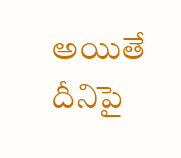అయితే దీనిపై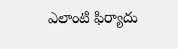ఎలాంటి ఫిర్యాదు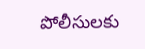పోలీసులకు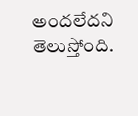అందలేదని తెలుస్తోంది.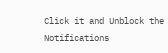Click it and Unblock the Notifications